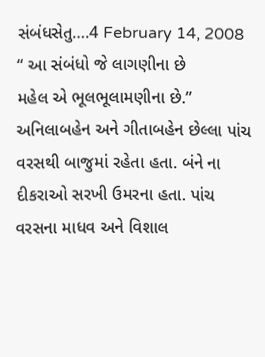સંબંધસેતુ….4 February 14, 2008
“ આ સંબંધો જે લાગણીના છે
મહેલ એ ભૂલભૂલામણીના છે.”
અનિલાબહેન અને ગીતાબહેન છેલ્લા પાંચ વરસથી બાજુમાં રહેતા હતા. બંને ના દીકરાઓ સરખી ઉમરના હતા. પાંચ વરસના માધવ અને વિશાલ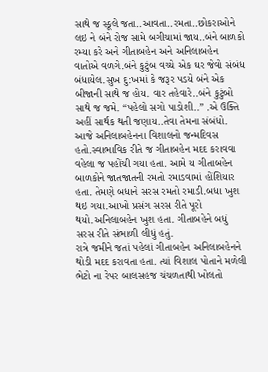સાથે જ સ્કૂલે જતા..આવતા..રમતા..છોકરાઓને લઇ ને બંને રોજ સામે બગીચામાં જાય..બંને બાળકો રમ્યા કરે અને ગીતાબહેન અને અનિલાબહેન વાતોએ વળગે.બંને કુટુંબ વચ્ચે એક ઘર જેવો સંબંધ બંધાયેલ.સુખ દુ:ખમાં કે જરૂર પડયે બંને એક બીજાની સાથે જ હોય. વાર તહેવારે..બંને કુટુંબો સાથે જ જમે. “પહેલો સગો પાડોશી..” .એ ઉક્તિ અહીં સાર્થક થતી જણાય..તેવા તેમના સંબંધો.
આજે અનિલાબહેનના વિશાલનો જન્મદિવસ હતો.સ્વાભાવિક રીતે જ ગીતાબહેન મદદ કરાવવા વહેલા જ પહોંચી ગયા હતા. આમે ય ગીતાબહેન બાળકોને જાતજાતની રમતો રમાડવામાં હોંશિયાર હતા. તેમણે બધાને સરસ રમતો રમાડી.બધા ખુશ થઇ ગયા.આખો પ્રસંગ સરસ રીતે પૂરો થયો.અનિલાબહેન ખુશ હતા. ગીતાબહેને બધું સરસ રીતે સંભાળી લીધું હતું.
રાત્રે જમીને જતાં પહેલાં ગીતાબહેન અનિલાબહેનને થોડી મદદ કરાવતા હતા. ત્યાં વિશાલ પોતાને મળેલી ભેટો ના રેપર બાલસહજ ચંચળતાથી ખોલતો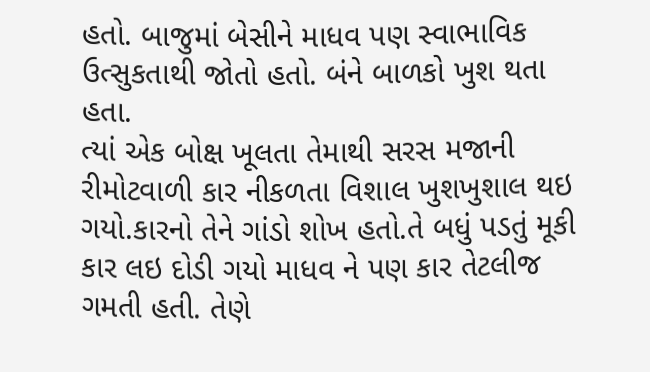હતો. બાજુમાં બેસીને માધવ પણ સ્વાભાવિક ઉત્સુકતાથી જોતો હતો. બંને બાળકો ખુશ થતા હતા.
ત્યાં એક બોક્ષ ખૂલતા તેમાથી સરસ મજાની રીમોટવાળી કાર નીકળતા વિશાલ ખુશખુશાલ થઇ ગયો.કારનો તેને ગાંડો શોખ હતો.તે બધું પડતું મૂકી કાર લઇ દોડી ગયો માધવ ને પણ કાર તેટલીજ ગમતી હતી. તેણે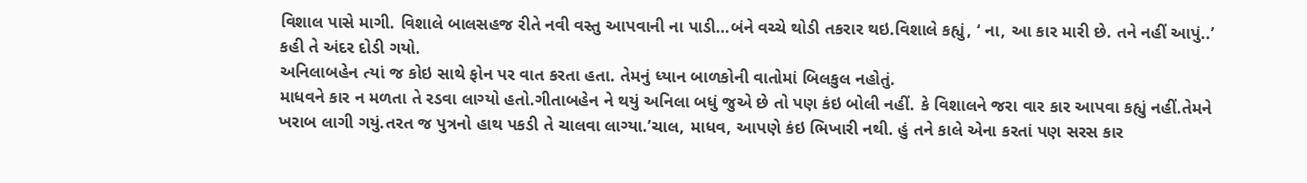વિશાલ પાસે માગી. વિશાલે બાલસહજ રીતે નવી વસ્તુ આપવાની ના પાડી…બંને વચ્ચે થોડી તકરાર થઇ.વિશાલે કહ્યું, ‘ ના, આ કાર મારી છે. તને નહીં આપું..’ કહી તે અંદર દોડી ગયો.
અનિલાબહેન ત્યાં જ કોઇ સાથે ફોન પર વાત કરતા હતા. તેમનું ધ્યાન બાળકોની વાતોમાં બિલકુલ નહોતું.
માધવને કાર ન મળતા તે રડવા લાગ્યો હતો.ગીતાબહેન ને થયું અનિલા બધું જુએ છે તો પણ કંઇ બોલી નહીં. કે વિશાલને જરા વાર કાર આપવા કહ્યું નહીં.તેમને ખરાબ લાગી ગયું.તરત જ પુત્રનો હાથ પકડી તે ચાલવા લાગ્યા.’ચાલ, માધવ, આપણે કંઇ ભિખારી નથી. હું તને કાલે એના કરતાં પણ સરસ કાર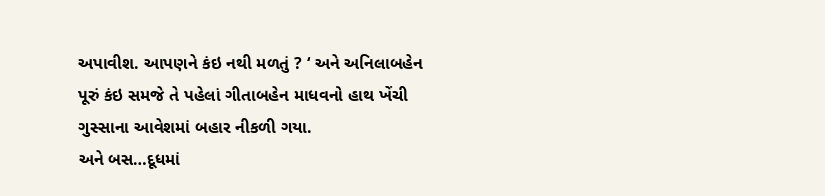અપાવીશ. આપણને કંઇ નથી મળતું ? ‘ અને અનિલાબહેન પૂરું કંઇ સમજે તે પહેલાં ગીતાબહેન માધવનો હાથ ખેંચી ગુસ્સાના આવેશમાં બહાર નીકળી ગયા.
અને બસ…દૂધમાં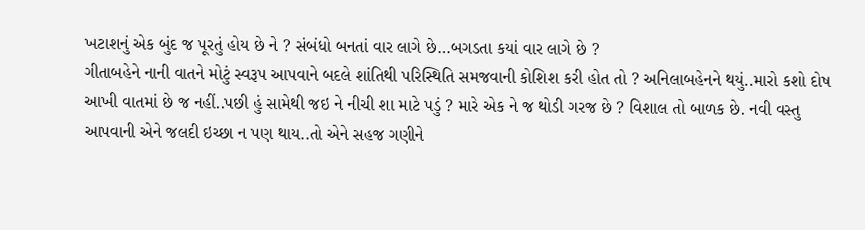ખટાશનું એક બુંદ જ પૂરતું હોય છે ને ? સંબંધો બનતાં વાર લાગે છે…બગડતા કયાં વાર લાગે છે ?
ગીતાબહેને નાની વાતને મોટું સ્વરૂપ આપવાને બદલે શાંતિથી પરિસ્થિતિ સમજવાની કોશિશ કરી હોત તો ? અનિલાબહેનને થયું..મારો કશો દોષ આખી વાતમાં છે જ નહીં..પછી હું સામેથી જઇ ને નીચી શા માટે પડું ? મારે એક ને જ થોડી ગરજ છે ? વિશાલ તો બાળક છે. નવી વસ્તુ આપવાની એને જલદી ઇચ્છા ન પણ થાય..તો એને સહજ ગણીને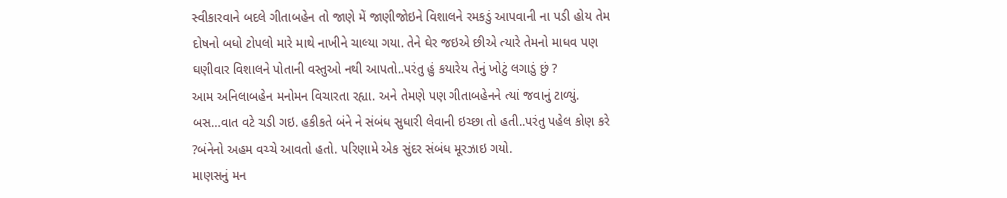સ્વીકારવાને બદલે ગીતાબહેન તો જાણે મેં જાણીજોઇને વિશાલને રમકડું આપવાની ના પડી હોય તેમ દોષનો બધો ટોપલો મારે માથે નાખીને ચાલ્યા ગયા. તેને ઘેર જઇએ છીએ ત્યારે તેમનો માધવ પણ ઘણીવાર વિશાલને પોતાની વસ્તુઓ નથી આપતો..પરંતુ હું કયારેય તેનું ખોટું લગાડું છું ?
આમ અનિલાબહેન મનોમન વિચારતા રહ્યા. અને તેમણે પણ ગીતાબહેનને ત્યાં જવાનું ટાળ્યું. બસ…વાત વટે ચડી ગઇ. હકીકતે બંને ને સંબંધ સુધારી લેવાની ઇચ્છા તો હતી..પરંતુ પહેલ કોણ કરે ?બંનેનો અહમ વચ્ચે આવતો હતો. પરિણામે એક સુંદર સંબંધ મૂરઝાઇ ગયો.
માણસનું મન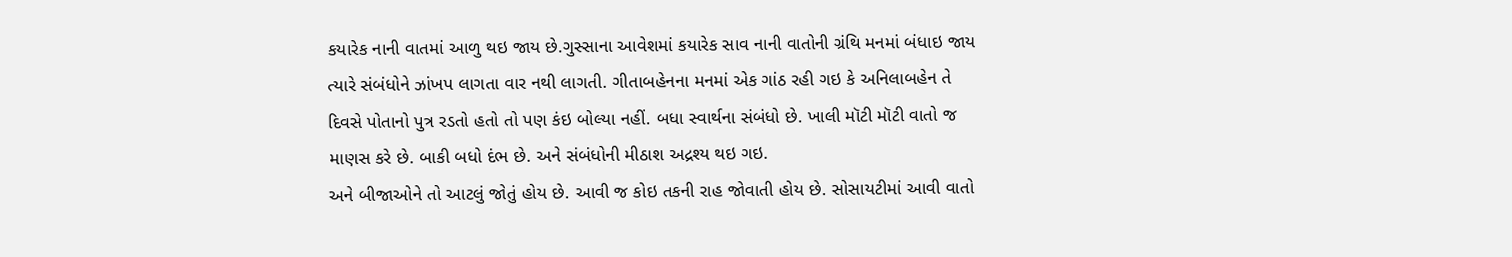કયારેક નાની વાતમાં આળુ થઇ જાય છે.ગુસ્સાના આવેશમાં કયારેક સાવ નાની વાતોની ગ્રંથિ મનમાં બંધાઇ જાય ત્યારે સંબંધોને ઝાંખપ લાગતા વાર નથી લાગતી. ગીતાબહેનના મનમાં એક ગાંઠ રહી ગઇ કે અનિલાબહેન તે દિવસે પોતાનો પુત્ર રડતો હતો તો પણ કંઇ બોલ્યા નહીં. બધા સ્વાર્થના સંબંધો છે. ખાલી મૉટી મૉટી વાતો જ માણસ કરે છે. બાકી બધો દંભ છે. અને સંબંધોની મીઠાશ અદ્રશ્ય થઇ ગઇ.
અને બીજાઓને તો આટલું જોતું હોય છે. આવી જ કોઇ તકની રાહ જોવાતી હોય છે. સોસાયટીમાં આવી વાતો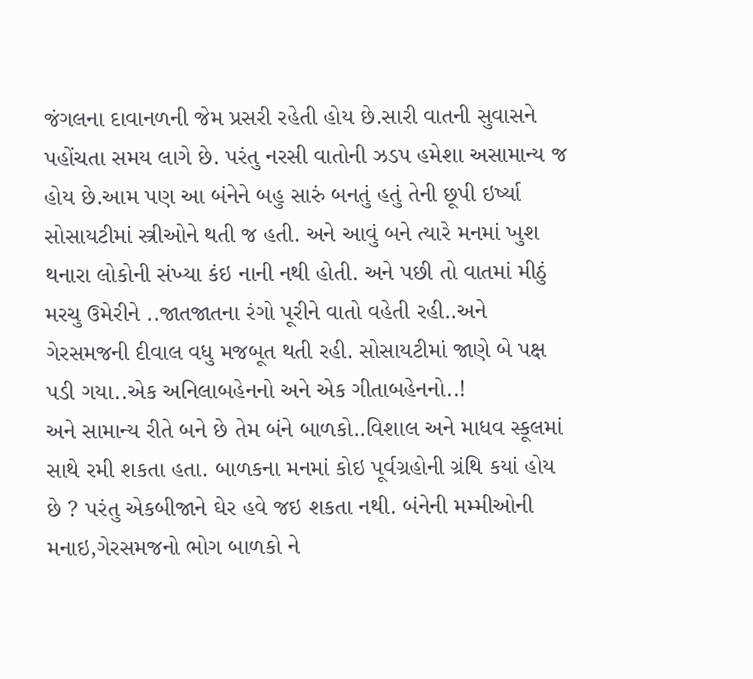જંગલના દાવાનળની જેમ પ્રસરી રહેતી હોય છે.સારી વાતની સુવાસને પહોંચતા સમય લાગે છે. પરંતુ નરસી વાતોની ઝડપ હમેશા અસામાન્ય જ હોય છે.આમ પણ આ બંનેને બહુ સારું બનતું હતું તેની છૂપી ઇર્ષ્યા સોસાયટીમાં સ્ત્રીઓને થતી જ હતી. અને આવું બને ત્યારે મનમાં ખુશ થનારા લોકોની સંખ્યા કંઇ નાની નથી હોતી. અને પછી તો વાતમાં મીઠું મરચુ ઉમેરીને ..જાતજાતના રંગો પૂરીને વાતો વહેતી રહી..અને ગેરસમજની દીવાલ વધુ મજબૂત થતી રહી. સોસાયટીમાં જાણે બે પક્ષ પડી ગયા..એક અનિલાબહેનનો અને એક ગીતાબહેનનો..!
અને સામાન્ય રીતે બને છે તેમ બંને બાળકો..વિશાલ અને માધવ સ્કૂલમાં સાથે રમી શકતા હતા. બાળકના મનમાં કોઇ પૂર્વગ્રહોની ગ્રંથિ કયાં હોય છે ? પરંતુ એકબીજાને ઘેર હવે જઇ શકતા નથી. બંનેની મમ્મીઓની મનાઇ,ગેરસમજનો ભોગ બાળકો ને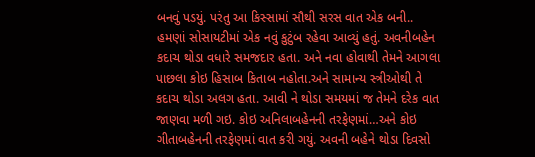બનવું પડયું. પરંતુ આ કિસ્સામાં સૌથી સરસ વાત એક બની..
હમણાં સોસાયટીમાં એક નવું કુટુંબ રહેવા આવ્યું હતું. અવનીબહેન કદાચ થોડા વધારે સમજદાર હતા. અને નવા હોવાથી તેમને આગલા પાછલા કોઇ હિસાબ કિતાબ નહોતા.અને સામાન્ય સ્ત્રીઓથી તે કદાચ થોડા અલગ હતા. આવી ને થોડા સમયમાં જ તેમને દરેક વાત જાણવા મળી ગઇ. કોઇ અનિલાબહેનની તરફેણમાં…અને કોઇ ગીતાબહેનની તરફેણમાં વાત કરી ગયું. અવની બહેને થોડા દિવસો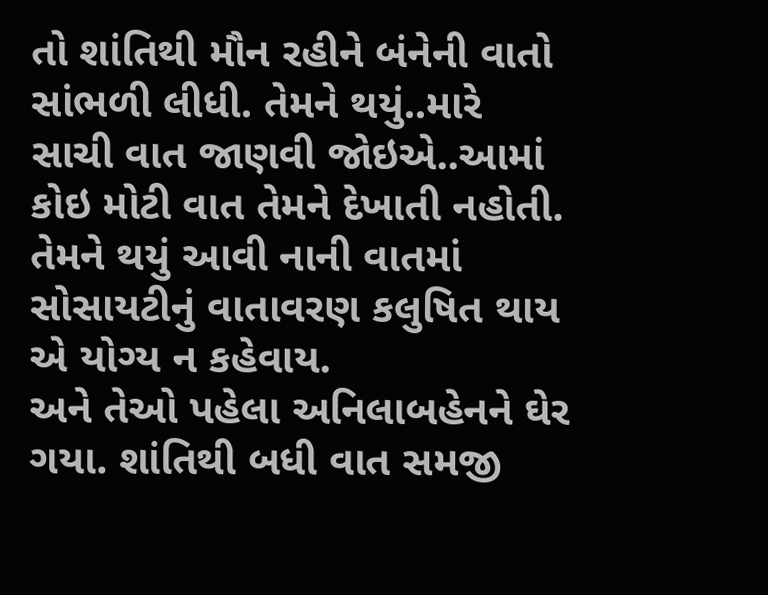તો શાંતિથી મૌન રહીને બંનેની વાતો સાંભળી લીધી. તેમને થયું..મારે સાચી વાત જાણવી જોઇએ..આમાં કોઇ મોટી વાત તેમને દેખાતી નહોતી. તેમને થયું આવી નાની વાતમાં સોસાયટીનું વાતાવરણ કલુષિત થાય એ યોગ્ય ન કહેવાય.
અને તેઓ પહેલા અનિલાબહેનને ઘેર ગયા. શાંતિથી બધી વાત સમજી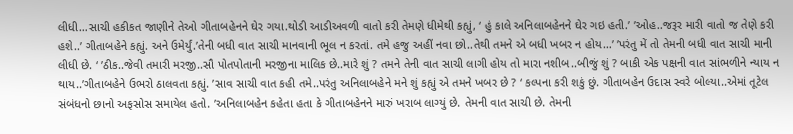લીધી…સાચી હકીકત જાણીને તેઓ ગીતાબહેનને ઘેર ગયા.થોડી આડીઅવળી વાતો કરી તેમણે ધીમેથી કહ્યું, ‘ હું કાલે અનિલાબહેનને ઘેર ગઇ હતી.’ ’ઓહ..જરૂર મારી વાતો જ તેણે કરી હશે..’ ગીતાબહેને કહ્યું. અને ઉમેર્યું.’તેની બધી વાત સાચી માનવાની ભૂલ ન કરતાં. તમે હજુ અહીં નવા છો..તેથી તમને એ બધી ખબર ન હોય…’ ’પરંતુ મેં તો તેમની બધી વાત સાચી માની લીધી છે. ‘ ’ઠીક..જેવી તમારી મરજી..સૌ પોતપોતાની મરજીના માલિક છે..મારે શું ? તમને તેની વાત સાચી લાગી હોય તો મારા નશીબ..બીજું શું ? બાકી એક પક્ષની વાત સાંભળીને ન્યાય ન થાય..’ગીતાબહેને ઉભરો ઠાલવતા કહ્યું. ’સાવ સાચી વાત કહી તમે..પરંતુ અનિલાબહેને મને શું કહ્યું એ તમને ખબર છે ? ‘ કલ્પના કરી શકું છું. ગીતાબહેન ઉદાસ સ્વરે બોલ્યા..એમાં તૂટેલ સંબંધનો છાનો અફસોસ સમાયેલ હતો. ’અનિલાબહેન કહેતા હતા કે ગીતાબહેનને મારું ખરાબ લાગ્યું છે. તેમની વાત સાચી છે. તેમની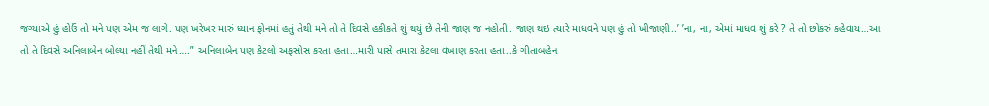જગ્યાએ હું હોઉં તો મને પણ એમ જ લાગે. પણ ખરેખર મારું ધ્યાન ફોનમાં હતું તેથી મને તો તે દિવસે હકીકતે શું થયું છે તેની જાણ જ નહોતી. જાણ થઇ ત્યારે માધવને પણ હું તો ખીજાણી..’ ’ના, ના, એમાં માધવ શું કરે ? તે તો છોકરું કહેવાય…આ તો તે દિવસે અનિલાબેન બોલ્યા નહીં તેથી મને….” અનિલાબેન પણ કેટલો અફસોસ કરતા હતા…મારી પાસે તમારા કેટલા વખાણ કરતા હતા..કે ગીતાબહેન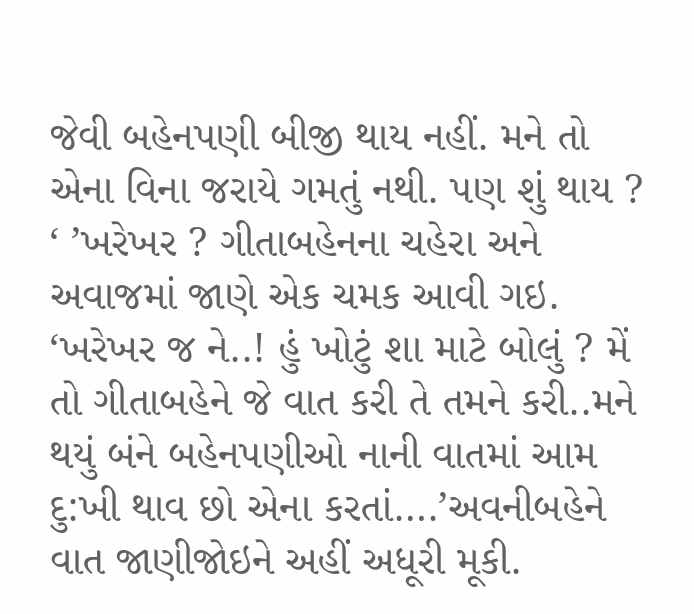જેવી બહેનપણી બીજી થાય નહીં. મને તો એના વિના જરાયે ગમતું નથી. પણ શું થાય ? ‘ ’ખરેખર ? ગીતાબહેનના ચહેરા અને અવાજમાં જાણે એક ચમક આવી ગઇ.
‘ખરેખર જ ને..! હું ખોટું શા માટે બોલું ? મેં તો ગીતાબહેને જે વાત કરી તે તમને કરી..મને થયું બંને બહેનપણીઓ નાની વાતમાં આમ દુ:ખી થાવ છો એના કરતાં….’અવનીબહેને વાત જાણીજોઇને અહીં અધૂરી મૂકી.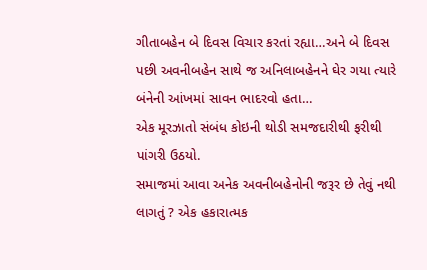ગીતાબહેન બે દિવસ વિચાર કરતાં રહ્યા…અને બે દિવસ પછી અવનીબહેન સાથે જ અનિલાબહેનને ઘેર ગયા ત્યારે બંનેની આંખમાં સાવન ભાદરવો હતા…
એક મૂરઝાતો સંબંધ કોઇની થોડી સમજદારીથી ફરીથી પાંગરી ઉઠયો.
સમાજમાં આવા અનેક અવનીબહેનોની જરૂર છે તેવું નથી લાગતું ? એક હકારાત્મક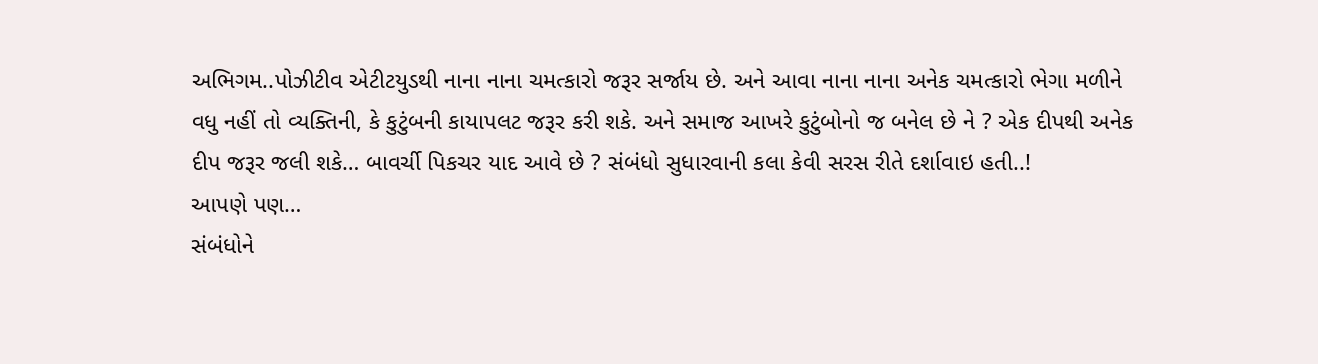અભિગમ..પોઝીટીવ એટીટયુડથી નાના નાના ચમત્કારો જરૂર સર્જાય છે. અને આવા નાના નાના અનેક ચમત્કારો ભેગા મળીને વધુ નહીં તો વ્યક્તિની, કે કુટુંબની કાયાપલટ જરૂર કરી શકે. અને સમાજ આખરે કુટુંબોનો જ બનેલ છે ને ? એક દીપથી અનેક દીપ જરૂર જલી શકે… બાવર્ચી પિકચર યાદ આવે છે ? સંબંધો સુધારવાની કલા કેવી સરસ રીતે દર્શાવાઇ હતી..!
આપણે પણ…
સંબંધોને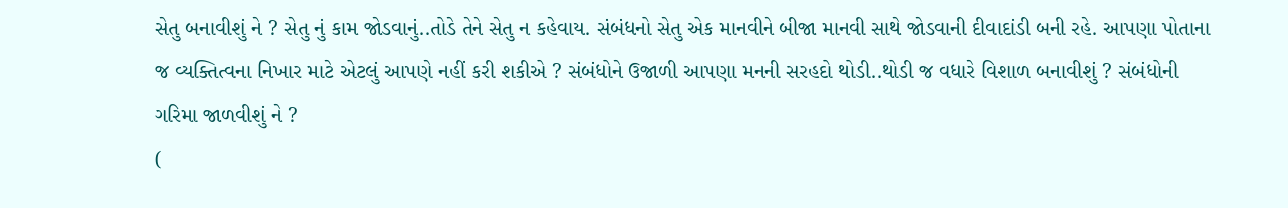સેતુ બનાવીશું ને ? સેતુ નું કામ જોડવાનું..તોડે તેને સેતુ ન કહેવાય. સંબંધનો સેતુ એક માનવીને બીજા માનવી સાથે જોડવાની દીવાદાંડી બની રહે. આપણા પોતાના જ વ્યક્તિત્વના નિખાર માટે એટલું આપણે નહીં કરી શકીએ ? સંબંધોને ઉજાળી આપણા મનની સરહદો થોડી..થોડી જ વધારે વિશાળ બનાવીશું ? સંબંધોની ગરિમા જાળવીશું ને ?
(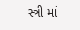સ્ત્રી માં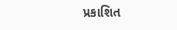પ્રકાશિત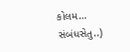કોલમ… સંબંધસેતુ..)